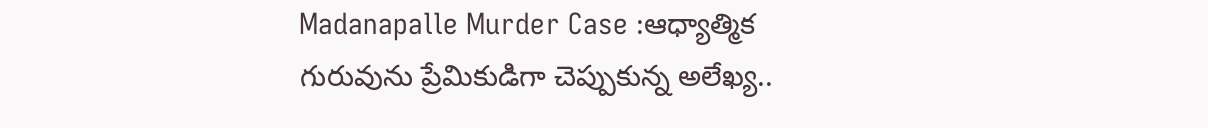Madanapalle Murder Case :ఆధ్యాత్మిక గురువును ప్రేమికుడిగా చెప్పుకున్న అలేఖ్య..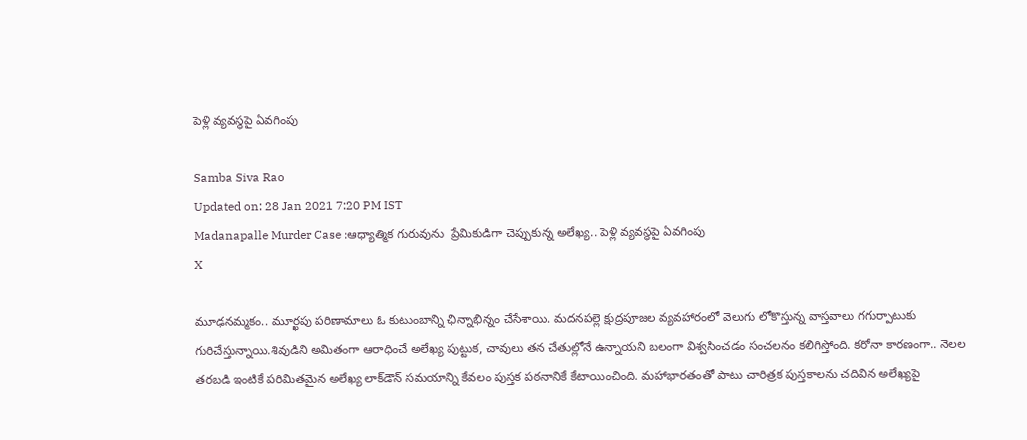పెళ్లి వ్యవస్థపై ఏవగింపు

Samba Siva Rao
Updated on: 28 Jan 2021 7:20 PM IST
Madanapalle Murder Case :ఆధ్యాత్మిక గురువును  ప్రేమికుడిగా చెప్పుకున్న అలేఖ్య.. పెళ్లి వ్యవస్థపై ఏవగింపు
X

మూఢనమ్మకం.. మూర్ఖపు పరిణామాలు ఓ కుటుంబాన్ని ఛిన్నాభిన్నం చేసేశాయి. మదనపల్లె క్షుద్రపూజల వ్యవహారంలో వెలుగు లోకొస్తున్న వాస్తవాలు గగుర్పాటుకు గురిచేస్తున్నాయి.శివుడిని అమితంగా ఆరాధించే అలేఖ్య పుట్టుక, చావులు తన చేతుల్లోనే ఉన్నాయని బలంగా విశ్వసించడం సంచలనం కలిగిస్తోంది. కరోనా కారణంగా.. నెలల తరబడి ఇంటికే పరిమితమైన అలేఖ్య లాక్‌డౌన్ సమయాన్ని కేవలం పుస్తక పఠనానికే కేటాయించింది. మహాభారతంతో పాటు చారిత్రక పుస్తకాలను చదివిన అలేఖ్యపై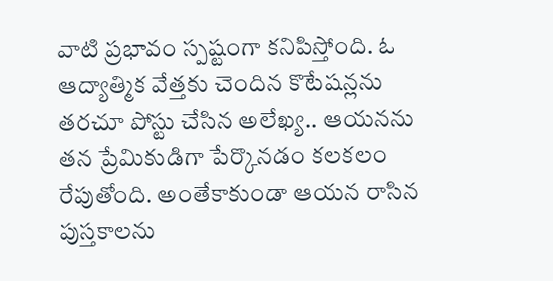వాటి ప్రభావం స్పష్టంగా కనిపిస్తోంది. ఓ ఆద్యాత్మిక వేత్తకు చెందిన కొటేషన్లను తరచూ పోస్టు చేసిన అలేఖ్య.. ఆయనను తన ప్రేమికుడిగా పేర్కొనడం కలకలం రేపుతోంది. అంతేకాకుండా ఆయన రాసిన పుస్తకాలను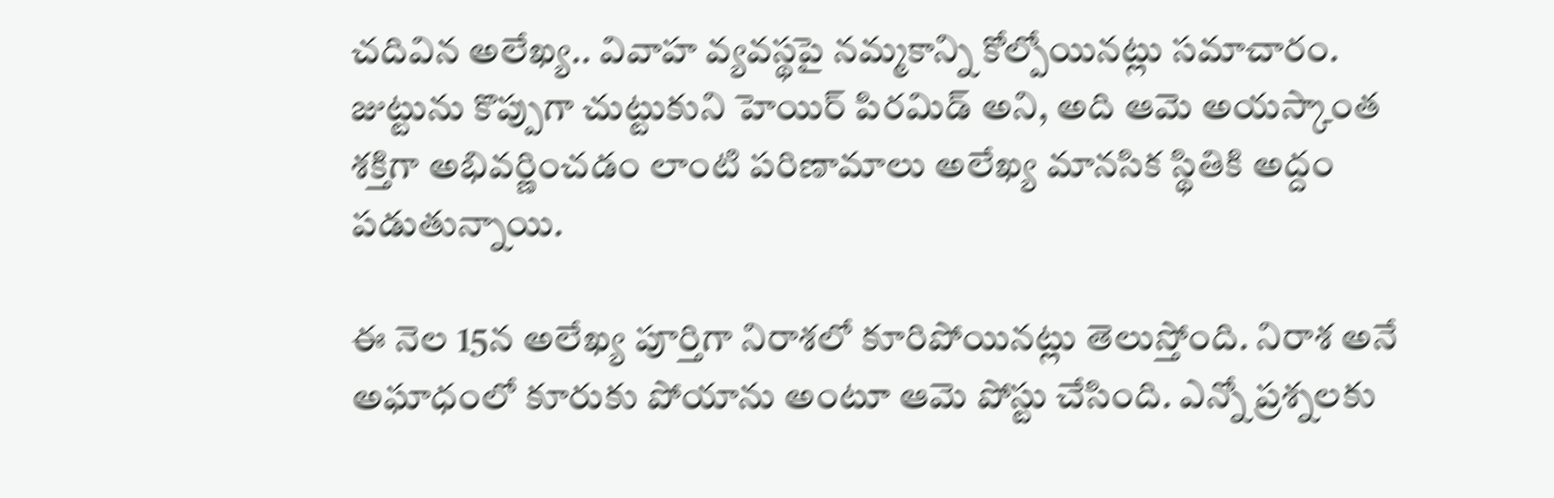చదివిన అలేఖ్య.. వివాహ వ్యవస్థపై నమ్మకాన్ని కోల్పోయినట్లు సమాచారం. జుట్టును కొప్పుగా చుట్టుకుని హెయిర్‌ పిరమిడ్‌ అని, అది ఆమె అయస్కాంత శక్తిగా అభివర్ణించడం లాంటి పరిణామాలు అలేఖ్య మానసిక స్థితికి అద్దం పడుతున్నాయి.

ఈ నెల 15న అలేఖ్య పూర్తిగా నిరాశలో కూరిపోయినట్లు తెలుస్తోంది. నిరాశ అనే అఘాధంలో కూరుకు పోయాను అంటూ ఆమె పోస్టు చేసింది. ఎన్నో ప్రశ్నలకు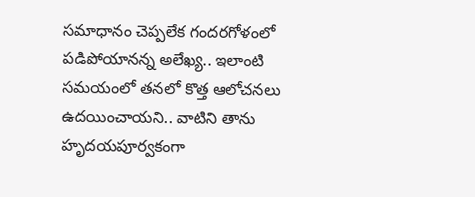సమాధానం చెప్పలేక గందరగోళంలో పడిపోయానన్న అలేఖ్య.. ఇలాంటి సమయంలో తనలో కొత్త ఆలోచనలు ఉదయించాయని.. వాటిని తాను హృదయపూర్వకంగా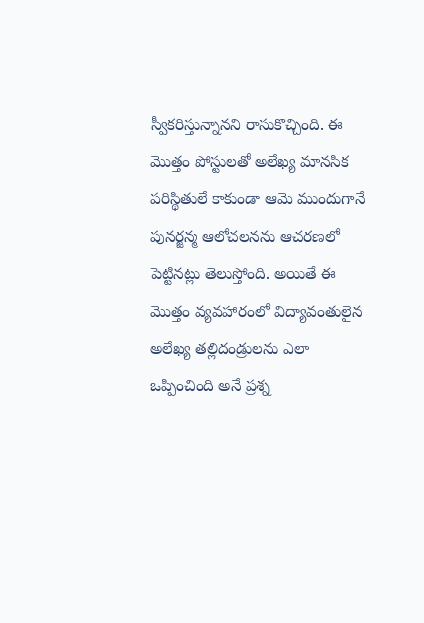స్వీకరిస్తున్నానని రాసుకొచ్చింది. ఈ మొత్తం పోస్టులతో అలేఖ్య మానసిక పరిస్థితులే కాకుండా ఆమె ముందుగానే పునర్జన్మ ఆలోచలనను ఆచరణలో పెట్టినట్లు తెలుస్తోంది. అయితే ఈ మొత్తం వ్యవహారంలో విద్యావంతులైన అలేఖ్య తల్లిదండ్రులను ఎలా ఒప్పించింది అనే ప్రశ్న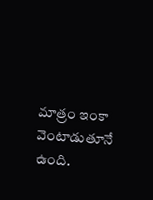మాత్రం ఇంకా వెంటాడుతూనే ఉంది.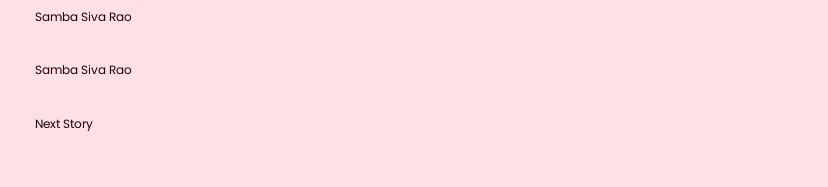Samba Siva Rao

Samba Siva Rao

Next Story